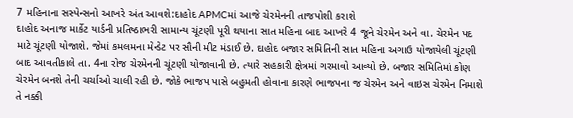7 મહિનાના સસ્પેન્સનો આખરે અંત આવશે:દાહોદ APMCમાં આજે ચેરમેનની તાજપોશી કરાશે
દાહોદ અનાજ માર્કેટ યાર્ડની પ્રતિષ્ઠાભરી સામાન્ય ચૂંટણી પૂરી થયાના સાત મહિના બાદ આખરે 4 જૂને ચેરમેન અને વા. ચેરમેન પદ માટે ચૂંટણી યોજાશે. જેમાં કમલમના મેન્ડેટ પર સૌની મીટ મંડાઈ છે. દાહોદ બજાર સમિતિની સાત મહિના અગાઉ યોજાયેલી ચૂંટણી બાદ આવતીકાલે તા. 4ના રોજ ચેરમેનની ચૂંટણી યોજાવાની છે. ત્યારે સહકારી ક્ષેત્રમાં ગરમાવો આવ્યો છે. બજાર સમિતિમાં કોણ ચેરમેન બનશે તેની ચર્ચાઓ ચાલી રહી છે. જોકે ભાજપ પાસે બહુમતી હોવાના કારણે ભાજપના જ ચેરમેન અને વાઇસ ચેરમેન નિમાશે તે નક્કી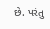છે. પરંતુ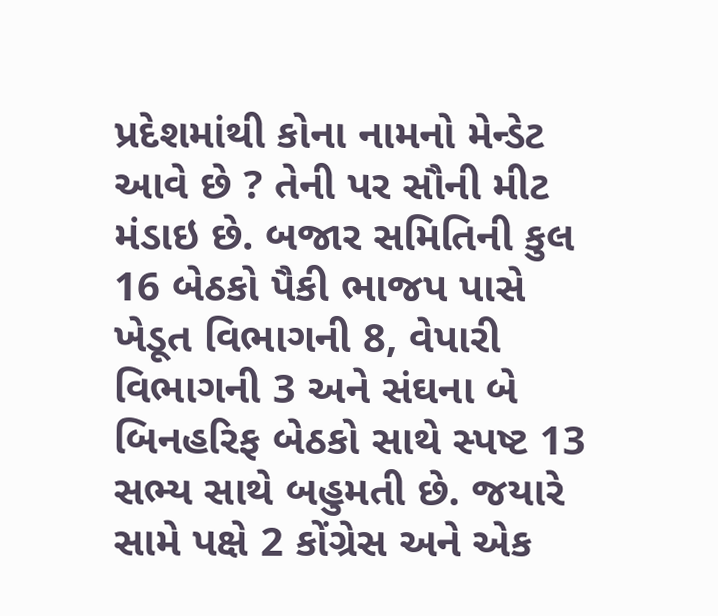પ્રદેશમાંથી કોના નામનો મેન્ડેટ આવે છે ? તેની પર સૌની મીટ મંડાઇ છે. બજાર સમિતિની કુલ 16 બેઠકો પૈકી ભાજપ પાસે ખેડૂત વિભાગની 8, વેપારી વિભાગની 3 અને સંઘના બે બિનહરિફ બેઠકો સાથે સ્પષ્ટ 13 સભ્ય સાથે બહુમતી છે. જયારે સામે પક્ષે 2 કોંગ્રેસ અને એક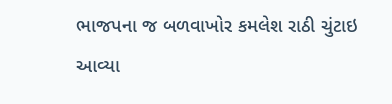ભાજપના જ બળવાખોર કમલેશ રાઠી ચુંટાઇ આવ્યા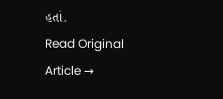હતાં.
Read Original Article →